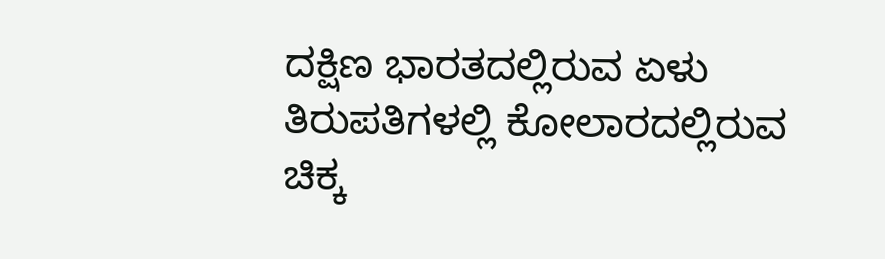ದಕ್ಷಿಣ ಭಾರತದಲ್ಲಿರುವ ಏಳು ತಿರುಪತಿಗಳಲ್ಲಿ ಕೋಲಾರದಲ್ಲಿರುವ ಚಿಕ್ಕ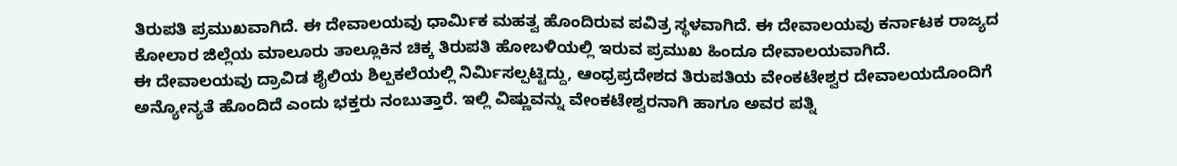ತಿರುಪತಿ ಪ್ರಮುಖವಾಗಿದೆ. ಈ ದೇವಾಲಯವು ಧಾರ್ಮಿಕ ಮಹತ್ವ ಹೊಂದಿರುವ ಪವಿತ್ರ ಸ್ಥಳವಾಗಿದೆ. ಈ ದೇವಾಲಯವು ಕರ್ನಾಟಕ ರಾಜ್ಯದ ಕೋಲಾರ ಜಿಲ್ಲೆಯ ಮಾಲೂರು ತಾಲ್ಲೂಕಿನ ಚಿಕ್ಕ ತಿರುಪತಿ ಹೋಬಳಿಯಲ್ಲಿ ಇರುವ ಪ್ರಮುಖ ಹಿಂದೂ ದೇವಾಲಯವಾಗಿದೆ.
ಈ ದೇವಾಲಯವು ದ್ರಾವಿಡ ಶೈಲಿಯ ಶಿಲ್ಪಕಲೆಯಲ್ಲಿ ನಿರ್ಮಿಸಲ್ಪಟ್ಟಿದ್ದು, ಆಂಧ್ರಪ್ರದೇಶದ ತಿರುಪತಿಯ ವೇಂಕಟೇಶ್ವರ ದೇವಾಲಯದೊಂದಿಗೆ ಅನ್ಯೋನ್ಯತೆ ಹೊಂದಿದೆ ಎಂದು ಭಕ್ತರು ನಂಬುತ್ತಾರೆ. ಇಲ್ಲಿ ವಿಷ್ಣುವನ್ನು ವೇಂಕಟೇಶ್ವರನಾಗಿ ಹಾಗೂ ಅವರ ಪತ್ನಿ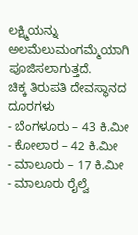ಲಕ್ಷ್ಮಿಯನ್ನು ಅಲಮೆಲುಮಂಗಮ್ಮೆಯಾಗಿ ಪೂಜಿಸಲಾಗುತ್ತದೆ.
ಚಿಕ್ಕ ತಿರುಪತಿ ದೇವಸ್ಥಾನದ ದೂರಗಳು
- ಬೆಂಗಳೂರು – 43 ಕಿ.ಮೀ
- ಕೋಲಾರ – 42 ಕಿ.ಮೀ
- ಮಾಲೂರು – 17 ಕಿ.ಮೀ
- ಮಾಲೂರು ರೈಲ್ವೆ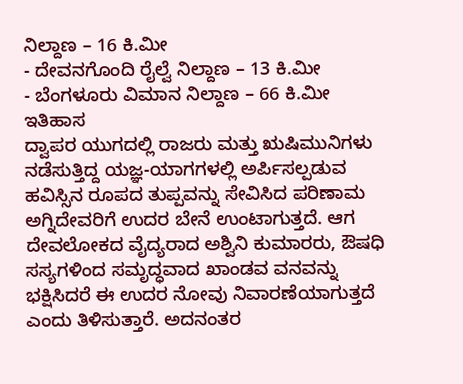ನಿಲ್ದಾಣ – 16 ಕಿ.ಮೀ
- ದೇವನಗೊಂದಿ ರೈಲ್ವೆ ನಿಲ್ದಾಣ – 13 ಕಿ.ಮೀ
- ಬೆಂಗಳೂರು ವಿಮಾನ ನಿಲ್ದಾಣ – 66 ಕಿ.ಮೀ
ಇತಿಹಾಸ
ದ್ವಾಪರ ಯುಗದಲ್ಲಿ ರಾಜರು ಮತ್ತು ಋಷಿಮುನಿಗಳು ನಡೆಸುತ್ತಿದ್ದ ಯಜ್ಞ-ಯಾಗಗಳಲ್ಲಿ ಅರ್ಪಿಸಲ್ಪಡುವ ಹವಿಸ್ಸಿನ ರೂಪದ ತುಪ್ಪವನ್ನು ಸೇವಿಸಿದ ಪರಿಣಾಮ ಅಗ್ನಿದೇವರಿಗೆ ಉದರ ಬೇನೆ ಉಂಟಾಗುತ್ತದೆ. ಆಗ ದೇವಲೋಕದ ವೈದ್ಯರಾದ ಅಶ್ವಿನಿ ಕುಮಾರರು, ಔಷಧಿ ಸಸ್ಯಗಳಿಂದ ಸಮೃದ್ಧವಾದ ಖಾಂಡವ ವನವನ್ನು ಭಕ್ಷಿಸಿದರೆ ಈ ಉದರ ನೋವು ನಿವಾರಣೆಯಾಗುತ್ತದೆ ಎಂದು ತಿಳಿಸುತ್ತಾರೆ. ಅದನಂತರ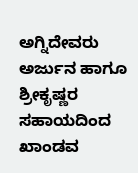ಅಗ್ನಿದೇವರು ಅರ್ಜುನ ಹಾಗೂ ಶ್ರೀಕೃಷ್ಣರ ಸಹಾಯದಿಂದ ಖಾಂಡವ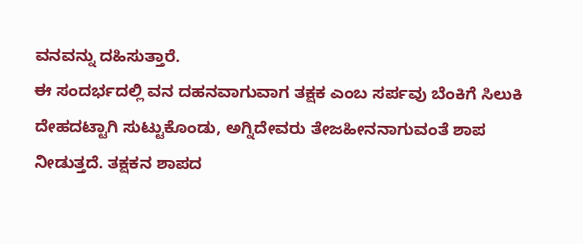ವನವನ್ನು ದಹಿಸುತ್ತಾರೆ.
ಈ ಸಂದರ್ಭದಲ್ಲಿ ವನ ದಹನವಾಗುವಾಗ ತಕ್ಷಕ ಎಂಬ ಸರ್ಪವು ಬೆಂಕಿಗೆ ಸಿಲುಕಿ ದೇಹದಟ್ಟಾಗಿ ಸುಟ್ಟುಕೊಂಡು, ಅಗ್ನಿದೇವರು ತೇಜಹೀನನಾಗುವಂತೆ ಶಾಪ ನೀಡುತ್ತದೆ. ತಕ್ಷಕನ ಶಾಪದ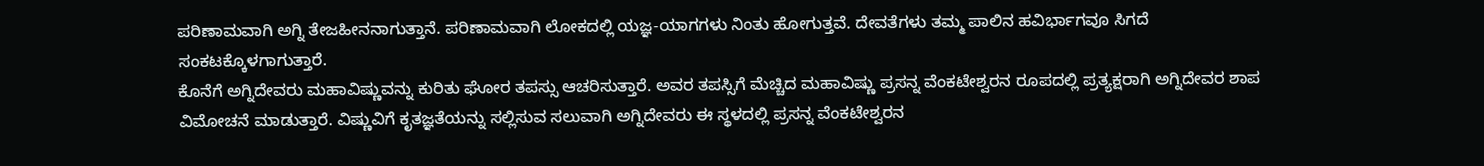ಪರಿಣಾಮವಾಗಿ ಅಗ್ನಿ ತೇಜಹೀನನಾಗುತ್ತಾನೆ. ಪರಿಣಾಮವಾಗಿ ಲೋಕದಲ್ಲಿ ಯಜ್ಞ-ಯಾಗಗಳು ನಿಂತು ಹೋಗುತ್ತವೆ. ದೇವತೆಗಳು ತಮ್ಮ ಪಾಲಿನ ಹವಿರ್ಭಾಗವೂ ಸಿಗದೆ ಸಂಕಟಕ್ಕೊಳಗಾಗುತ್ತಾರೆ.
ಕೊನೆಗೆ ಅಗ್ನಿದೇವರು ಮಹಾವಿಷ್ಣುವನ್ನು ಕುರಿತು ಘೋರ ತಪಸ್ಸು ಆಚರಿಸುತ್ತಾರೆ. ಅವರ ತಪಸ್ಸಿಗೆ ಮೆಚ್ಚಿದ ಮಹಾವಿಷ್ಣು ಪ್ರಸನ್ನ ವೆಂಕಟೇಶ್ವರನ ರೂಪದಲ್ಲಿ ಪ್ರತ್ಯಕ್ಷರಾಗಿ ಅಗ್ನಿದೇವರ ಶಾಪ ವಿಮೋಚನೆ ಮಾಡುತ್ತಾರೆ. ವಿಷ್ಣುವಿಗೆ ಕೃತಜ್ಞತೆಯನ್ನು ಸಲ್ಲಿಸುವ ಸಲುವಾಗಿ ಅಗ್ನಿದೇವರು ಈ ಸ್ಥಳದಲ್ಲಿ ಪ್ರಸನ್ನ ವೆಂಕಟೇಶ್ವರನ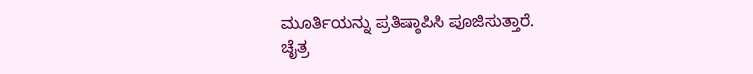ಮೂರ್ತಿಯನ್ನು ಪ್ರತಿಷ್ಠಾಪಿಸಿ ಪೂಜಿಸುತ್ತಾರೆ.
ಚೈತ್ರ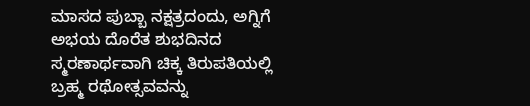ಮಾಸದ ಪುಬ್ಬಾ ನಕ್ಷತ್ರದಂದು, ಅಗ್ನಿಗೆ ಅಭಯ ದೊರೆತ ಶುಭದಿನದ ಸ್ಮರಣಾರ್ಥವಾಗಿ ಚಿಕ್ಕ ತಿರುಪತಿಯಲ್ಲಿ ಬ್ರಹ್ಮ ರಥೋತ್ಸವವನ್ನು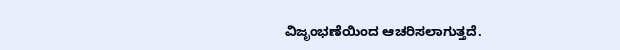ವಿಜೃಂಭಣೆಯಿಂದ ಆಚರಿಸಲಾಗುತ್ತದೆ.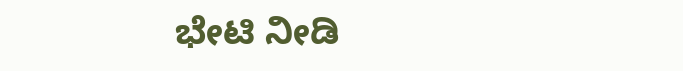ಭೇಟಿ ನೀಡಿ